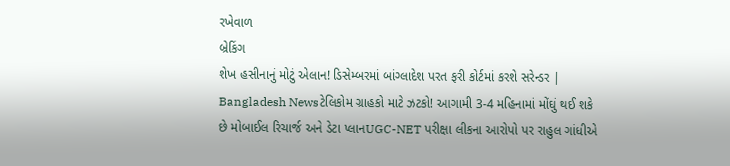રખેવાળ
બ્રેકિંગ
શેખ હસીનાનું મોટું એલાન! ડિસેમ્બરમાં બાંગ્લાદેશ પરત ફરી કોર્ટમાં કરશે સરેન્ડર | Bangladesh Newsટેલિકોમ ગ્રાહકો માટે ઝટકો! આગામી 3-4 મહિનામાં મોંઘું થઈ શકે છે મોબાઈલ રિચાર્જ અને ડેટા પ્લાનUGC-NET પરીક્ષા લીકના આરોપો પર રાહુલ ગાંધીએ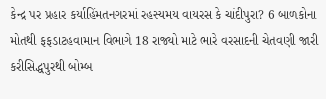કેન્દ્ર પર પ્રહાર કર્યાહિંમતનગરમાં રહસ્યમય વાયરસ કે ચાંદીપુરા? 6 બાળકોના મોતથી ફફડાટહવામાન વિભાગે 18 રાજ્યો માટે ભારે વરસાદની ચેતવણી જારી કરીસિદ્ધપુરથી બોમ્બ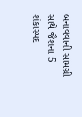બનાવવાની સામગ્રી સાથે જૈશના 5 શંકાસ્પદ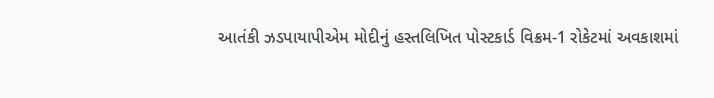આતંકી ઝડપાયાપીએમ મોદીનું હસ્તલિખિત પોસ્ટકાર્ડ વિક્રમ-1 રોકેટમાં અવકાશમાં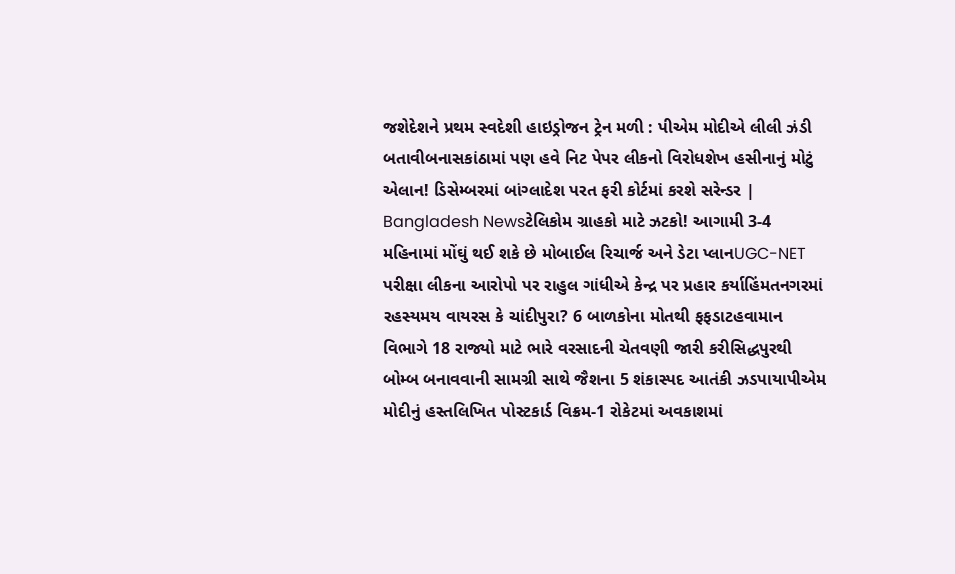જશેદેશને પ્રથમ સ્વદેશી હાઇડ્રોજન ટ્રેન મળી : પીએમ મોદીએ લીલી ઝંડી બતાવીબનાસકાંઠામાં પણ હવે નિટ પેપર લીકનો વિરોધશેખ હસીનાનું મોટું એલાન! ડિસેમ્બરમાં બાંગ્લાદેશ પરત ફરી કોર્ટમાં કરશે સરેન્ડર | Bangladesh Newsટેલિકોમ ગ્રાહકો માટે ઝટકો! આગામી 3-4 મહિનામાં મોંઘું થઈ શકે છે મોબાઈલ રિચાર્જ અને ડેટા પ્લાનUGC-NET પરીક્ષા લીકના આરોપો પર રાહુલ ગાંધીએ કેન્દ્ર પર પ્રહાર કર્યાહિંમતનગરમાં રહસ્યમય વાયરસ કે ચાંદીપુરા? 6 બાળકોના મોતથી ફફડાટહવામાન વિભાગે 18 રાજ્યો માટે ભારે વરસાદની ચેતવણી જારી કરીસિદ્ધપુરથી બોમ્બ બનાવવાની સામગ્રી સાથે જૈશના 5 શંકાસ્પદ આતંકી ઝડપાયાપીએમ મોદીનું હસ્તલિખિત પોસ્ટકાર્ડ વિક્રમ-1 રોકેટમાં અવકાશમાં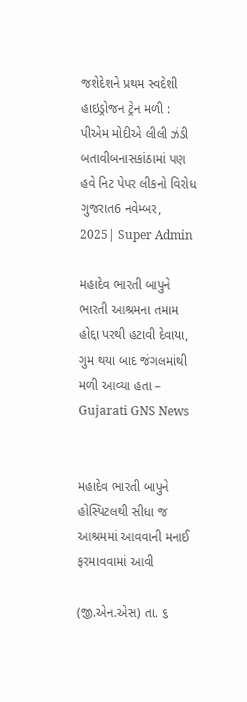જશેદેશને પ્રથમ સ્વદેશી હાઇડ્રોજન ટ્રેન મળી : પીએમ મોદીએ લીલી ઝંડી બતાવીબનાસકાંઠામાં પણ હવે નિટ પેપર લીકનો વિરોધ
ગુજરાત6 નવેમ્બર, 2025| Super Admin

મહાદેવ ભારતી બાપુને ભારતી આશ્રમના તમામ હોદ્દા પરથી હટાવી દેવાયા, ગુમ થયા બાદ જંગલમાંથી મળી આવ્યા હતા – Gujarati GNS News


મહાદેવ ભારતી બાપુને હોસ્પિટલથી સીધા જ આશ્રમમાં આવવાની મનાઈ ફરમાવવામાં આવી

(જી.એન.એસ) તા. ૬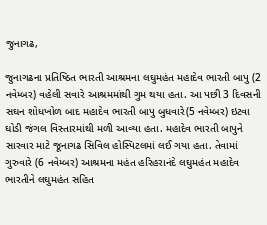જુનાગઢ,

જુનાગઢના પ્રતિષ્ઠિત ભારતી આશ્રમના લઘુમહંત મહાદેવ ભારતી બાપુ (2 નવેમ્બર) વહેલી સવારે આશ્રમમાંથી ગુમ થયા હતા. આ પછી 3 દિવસની સઘન શોધખોળ બાદ મહાદેવ ભારતી બાપુ બુધવારે(5 નવેમ્બર) ઇટવા ઘોડી જંગલ વિસ્તારમાંથી મળી આવ્યા હતા. મહાદેવ ભારતી બાપુને સારવાર માટે જૂનાગઢ સિવિલ હોસ્પિટલમાં લઈ ગયા હતા. તેવામાં ગુરુવારે (6 નવેમ્બર) આશ્રમના મહંત હરિહરાનંદે લઘુમહંત મહાદેવ ભારતીને લઘુમહંત સહિત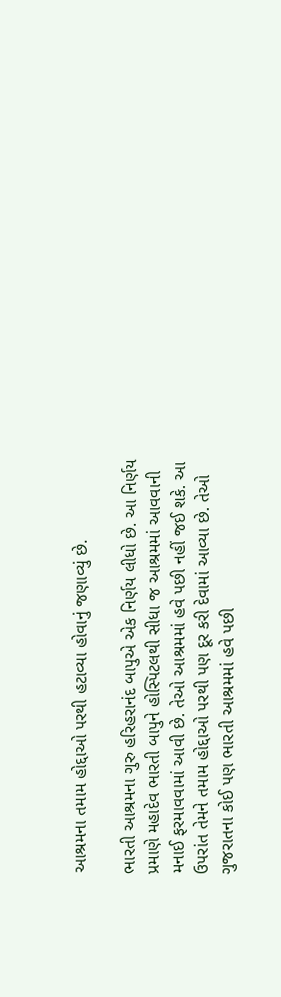આશ્રમના તમામ હોદ્દાઓ પરથી હટાવ્યા હોવાનું જણાવ્યું છે.

ભારતી આશ્રમના ગુરુ હરિહરાનંદ બાપુએ એક નિર્ણય લીધો છે. આ નિર્ણય પ્રમાણે મહાદેવ ભારતી બાપુને હોસ્પિટલથી સીધા જ આશ્રમમાં આવવાની મનાઈ ફરમાવવામાં આવી છે. તેઓ આશ્રમમાં હવે પછી નહીં જઈ શકે. આ ઉપરાંત તેમને તમામ હોદ્દાઓ પરથી પણ દૂર કરી દેવામાં આવ્યા છે. તેઓ ગુજરાતના કોઈ પણ ભારતી આશ્રમમાં હવે પછી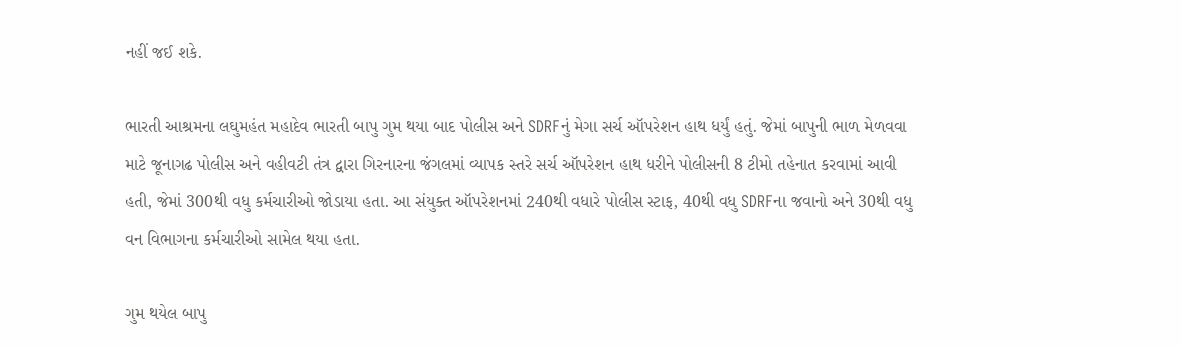નહીં જઈ શકે.

ભારતી આશ્રમના લઘુમહંત મહાદેવ ભારતી બાપુ ગુમ થયા બાદ પોલીસ અને SDRFનું મેગા સર્ચ ઑપરેશન હાથ ધર્યું હતું. જેમાં બાપુની ભાળ મેળવવા માટે જૂનાગઢ પોલીસ અને વહીવટી તંત્ર દ્વારા ગિરનારના જંગલમાં વ્યાપક સ્તરે સર્ચ ઑપરેશન હાથ ધરીને પોલીસની 8 ટીમો તહેનાત કરવામાં આવી હતી, જેમાં 300થી વધુ કર્મચારીઓ જોડાયા હતા. આ સંયુક્ત ઑપરેશનમાં 240થી વધારે પોલીસ સ્ટાફ, 40થી વધુ SDRFના જવાનો અને 30થી વધુ વન વિભાગના કર્મચારીઓ સામેલ થયા હતા.

ગુમ થયેલ બાપુ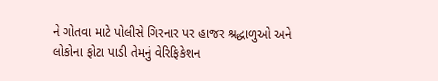ને ગોતવા માટે પોલીસે ગિરનાર પર હાજર શ્રદ્ધાળુઓ અને લોકોના ફોટા પાડી તેમનું વેરિફિકેશન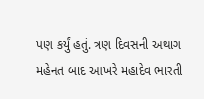પણ કર્યું હતું. ત્રણ દિવસની અથાગ મહેનત બાદ આખરે મહાદેવ ભારતી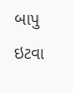બાપુ ઇટવા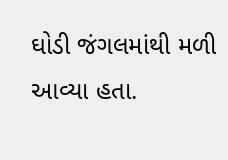ઘોડી જંગલમાંથી મળી આવ્યા હતા.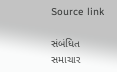Source link

સંબંધિત સમાચાર